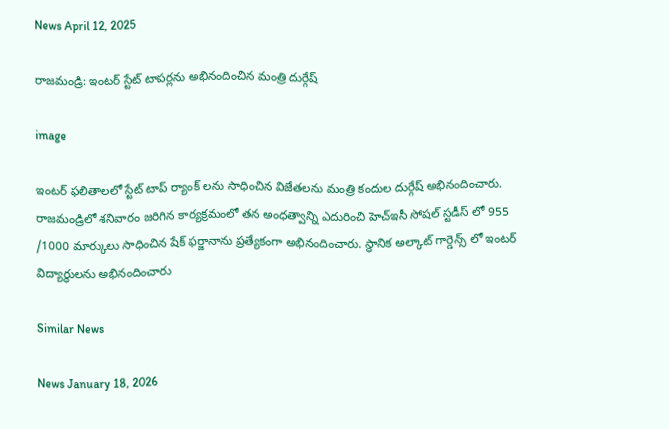News April 12, 2025

రాజమండ్రి: ఇంటర్ స్టేట్ టాపర్లను అభినందించిన మంత్రి దుర్గేష్

image

ఇంటర్ ఫలితాలలో స్టేట్ టాప్ ర్యాంక్ లను సాధించిన విజేతలను మంత్రి కందుల దుర్గేష్ అభినందించారు. రాజమండ్రిలో శనివారం జరిగిన కార్యక్రమంలో తన అంధత్వాన్ని ఎదురించి హెచ్ఇసీ సోషల్ స్టడీస్ లో 955 /1000 మార్కులు సాధించిన షేక్ ఫర్జానాను ప్రత్యేకంగా అభినందించారు. స్థానిక అల్కాట్ గార్డెన్స్ లో ఇంటర్ విద్యార్థులను అభినందించారు

Similar News

News January 18, 2026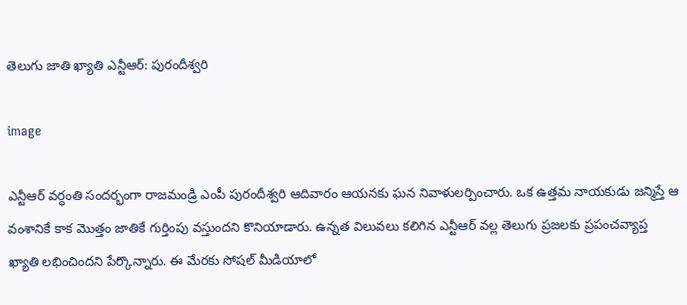తెలుగు జాతి ఖ్యాతి ఎన్టీఆర్: పురందీశ్వరి

image

ఎన్టీఆర్ వర్ధంతి సందర్భంగా రాజమండ్రి ఎంపీ పురందీశ్వరి ఆదివారం ఆయనకు ఘన నివాళులర్పించారు. ఒక ఉత్తమ నాయకుడు జన్మిస్తే ఆ వంశానికే కాక మొత్తం జాతికే గుర్తింపు వస్తుందని కొనియాడారు. ఉన్నత విలువలు కలిగిన ఎన్టీఆర్ వల్ల తెలుగు ప్రజలకు ప్రపంచవ్యాప్త ఖ్యాతి లభించిందని పేర్కొన్నారు. ఈ మేరకు సోషల్ మీడియాలో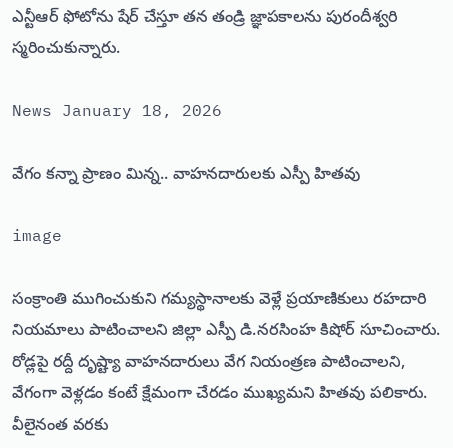ఎన్టీఆర్ ఫోటోను షేర్ చేస్తూ తన తండ్రి జ్ఞాపకాలను పురందీశ్వరి స్మరించుకున్నారు.

News January 18, 2026

వేగం కన్నా ప్రాణం మిన్న.. వాహనదారులకు ఎస్పీ హితవు

image

సంక్రాంతి ముగించుకుని గమ్యస్థానాలకు వెళ్లే ప్రయాణికులు రహదారి నియమాలు పాటించాలని జిల్లా ఎస్పీ డి.నరసింహ కిషోర్ సూచించారు. రోడ్లపై రద్దీ దృష్ట్యా వాహనదారులు వేగ నియంత్రణ పాటించాలని, వేగంగా వెళ్లడం కంటే క్షేమంగా చేరడం ముఖ్యమని హితవు పలికారు. వీలైనంత వరకు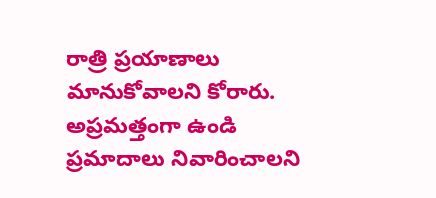రాత్రి ప్రయాణాలు మానుకోవాలని కోరారు. అప్రమత్తంగా ఉండి ప్రమాదాలు నివారించాలని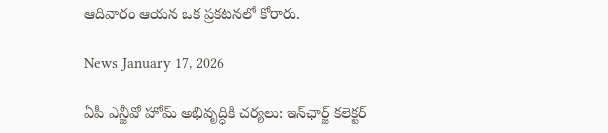ఆదివారం ఆయన ఒక ప్రకటనలో కోరారు.

News January 17, 2026

ఏపీ ఎన్జీవో హోమ్ అభివృద్ధికి చర్యలు: ఇన్‌ఛార్జ్ కలెక్టర్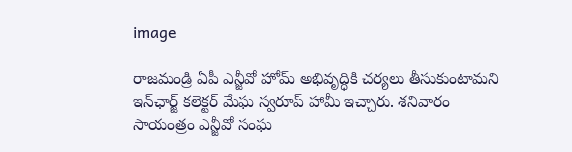image

రాజమండ్రి ఏపీ ఎన్జీవో హోమ్ అభివృద్ధికి చర్యలు తీసుకుంటామని ఇన్‌ఛార్జ్ కలెక్టర్ మేఘ స్వరూప్ హామీ ఇచ్చారు. శనివారం సాయంత్రం ఎన్జీవో సంఘ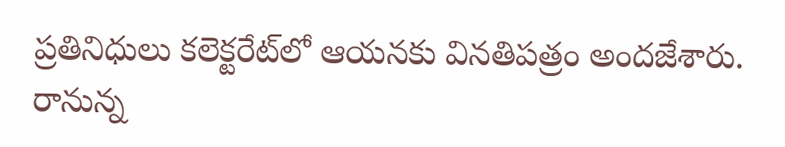ప్రతినిధులు కలెక్టరేట్‌లో ఆయనకు వినతిపత్రం అందజేశారు. రానున్న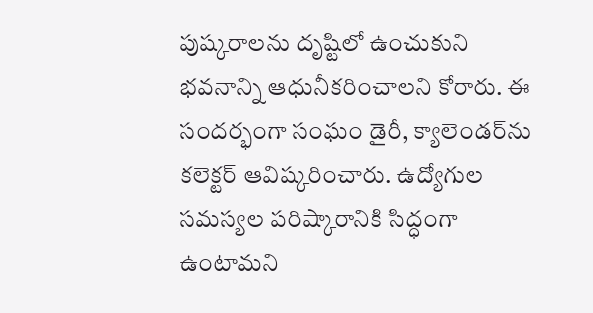పుష్కరాలను దృష్టిలో ఉంచుకుని భవనాన్ని ఆధునీకరించాలని కోరారు. ఈ సందర్భంగా సంఘం డైరీ, క్యాలెండర్‌ను కలెక్టర్ ఆవిష్కరించారు. ఉద్యోగుల సమస్యల పరిష్కారానికి సిద్ధంగా ఉంటామని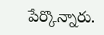పేర్కొన్నారు.